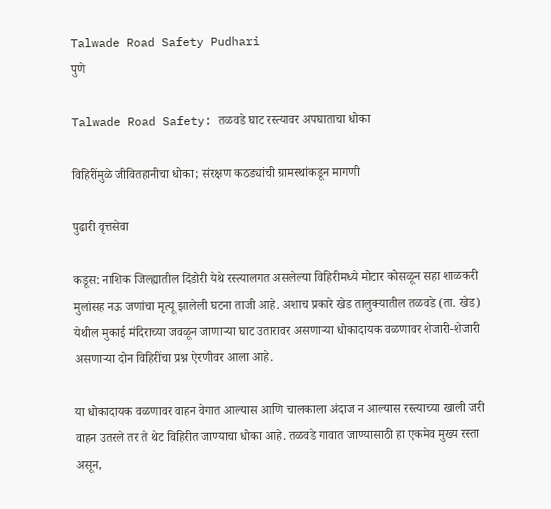Talwade Road Safety Pudhari
पुणे

Talwade Road Safety: तळवडे घाट रस्त्यावर अपघाताचा धोका

विहिरींमुळे जीवितहानीचा धोका; संरक्षण कठड्यांची ग्रामस्थांकडून मागणी

पुढारी वृत्तसेवा

कडूस: नाशिक जिल्ह्यातील दिंडोरी येथे रस्त्यालगत असलेल्या विहिरीमध्ये मोटार कोसळून सहा शाळकरी मुलांसह नऊ जणांचा मृत्यू झालेली घटना ताजी आहे. अशाच प्रकारे खेड तालुक्यातील तळवडे (ता. खेड) येथील मुकाई मंदिराच्या जवळून जाणाऱ्या घाट उतारावर असणाऱ्या धोकादायक वळणावर शेजारी-शेजारी असणाऱ्या दोन विहिरींचा प्रश्न ऐरणीवर आला आहे.

या धोकादायक वळणावर वाहन वेगात आल्यास आणि चालकाला अंदाज न आल्यास रस्त्याच्या खाली जरी वाहन उतरले तर ते थेट विहिरीत जाण्याचा धोका आहे. तळवडे गावात जाण्यासाठी हा एकमेव मुख्य रस्ता असून,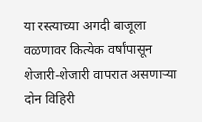या रस्त्याच्या अगदी बाजूला वळणावर कित्येक वर्षांपासून शेजारी-शेजारी वापरात असणाऱ्या दोन विहिरी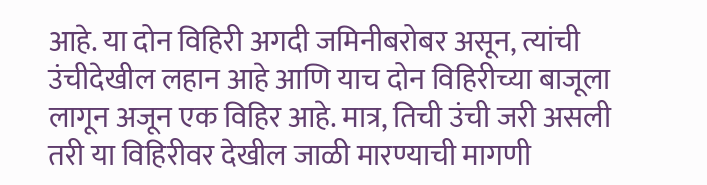आहे. या दोन विहिरी अगदी जमिनीबरोबर असून, त्यांची उंचीदेखील लहान आहे आणि याच दोन विहिरीच्या बाजूला लागून अजून एक विहिर आहे. मात्र, तिची उंची जरी असली तरी या विहिरीवर देखील जाळी मारण्याची मागणी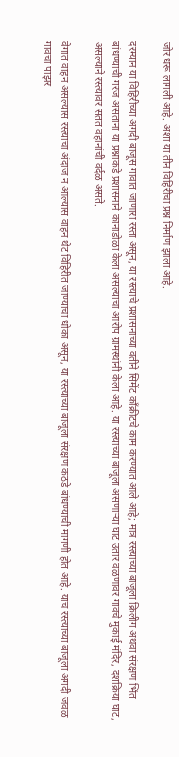जोर धरू लागली आहे. अशा या तीन विहिरीचा प्रश्न निर्माण झाला आहे.

दरम्यान या विहिरीच्या अगदी बाजूस गावात जाणारा रस्ता असून, या रस्त्याचे प्रशासनाच्या वतीने सिमेंट काँक्रीटचे काम करण्यात आले आहे; मात्र रस्त्याच्या बाजूला क्रिलीग अथवा संरक्षण भिंत बांधण्याची गरज असताना या प्रश्नाकडे प्रशासनाने कानाडोळा केला असल्याचा आरोप ग्रामस्थांनी केला आहे. या रस्त्याच्या बाजूला असणाऱ्या घाट उतार वळणावर गावचे मुकाई मंदिर, दशक्रिया घाट, असल्याने रस्त्यावर सतत वहानांची वर्दळ असते.

वेगात वाहन असल्यास रस्त्याचा अंदाज न आल्यास वाहन थेट विहिरीत जाण्याचा धोका असून, या रस्त्याच्या बाजूला संरक्षण कठडे बांधण्याची मागणी होत आहे. याच रस्त्याच्या बाजूला अगदी जवळ गावचा पाझर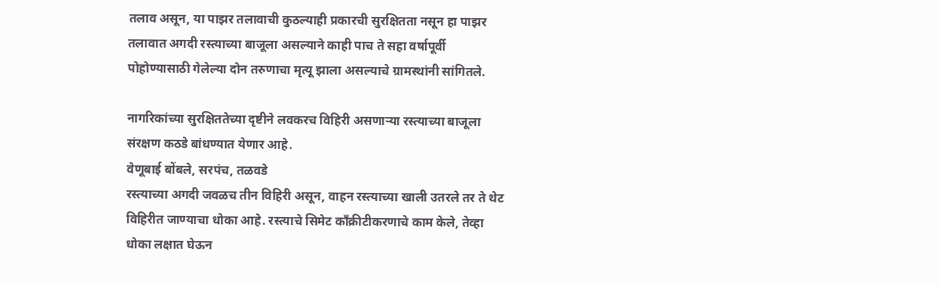तलाव असून, या पाझर तलावाची कुठल्याही प्रकारची सुरक्षितता नसून हा पाझर तलावात अगदी रस्त्याच्या बाजूला असल्याने काही पाच ते सहा वर्षापूर्वी पोहोण्यासाठी गेलेल्या दोन तरुणाचा मृत्यू झाला असल्याचे ग्रामस्थांनी सांगितले.

नागरिकांच्या सुरक्षिततेच्या दृष्टीने लवकरच विहिरी असणाऱ्या रस्त्याच्या बाजूला संरक्षण कठडे बांधण्यात येणार आहे.
वेणूबाई बोंबले, सरपंच, तळवडे
रस्त्याच्या अगदी जवळच तीन विहिरी असून, वाहन रस्त्याच्या खाली उतरले तर ते थेट विहिरीत जाण्याचा धोका आहे. रस्त्याचे सिमेट काँक्रीटीकरणाचे काम केले, तेव्हा धोका लक्षात घेऊन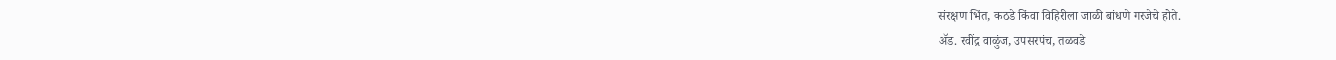संरक्षण भिंत, कठडे किंवा विहिरीला जाळी बांधणे गरजेचे होते.
ॲड. रवींद्र वाळुंज, उपसरपंच, तळवडे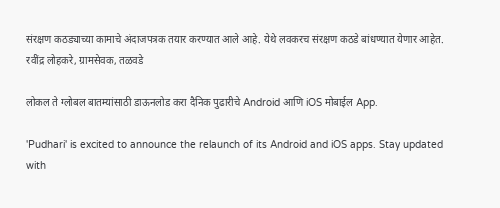संरक्षण कठड्याच्या कामाचे अंदाजपत्रक तयार करण्यात आले आहे. येथे लवकरच संरक्षण कठडे बांधण्यात येणार आहेत.
रवींद्र लोहकरे, ग्रामसेवक, तळवडे

लोकल ते ग्लोबल बातम्यांसाठी डाऊनलोड करा दैनिक पुढारीचे Android आणि iOS मोबाईल App.

'Pudhari' is excited to announce the relaunch of its Android and iOS apps. Stay updated with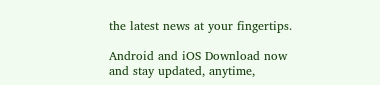the latest news at your fingertips.

Android and iOS Download now and stay updated, anytime,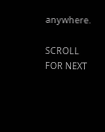anywhere.

SCROLL FOR NEXT